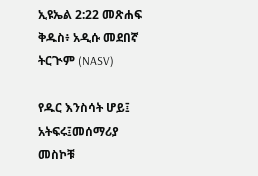ኢዩኤል 2:22 መጽሐፍ ቅዱስ፥ አዲሱ መደበኛ ትርጒም (NASV)

የዱር እንስሳት ሆይ፤ አትፍሩ፤መሰማሪያ መስኮቹ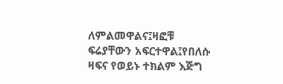ለምልመዋልና፤ዛፎቹ ፍሬያቸውን አፍርተዋል፤የበለሱ ዛፍና የወይኑ ተክልም እጅግ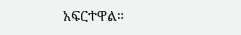አፍርተዋል።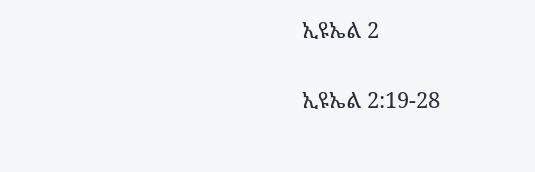ኢዩኤል 2

ኢዩኤል 2:19-28